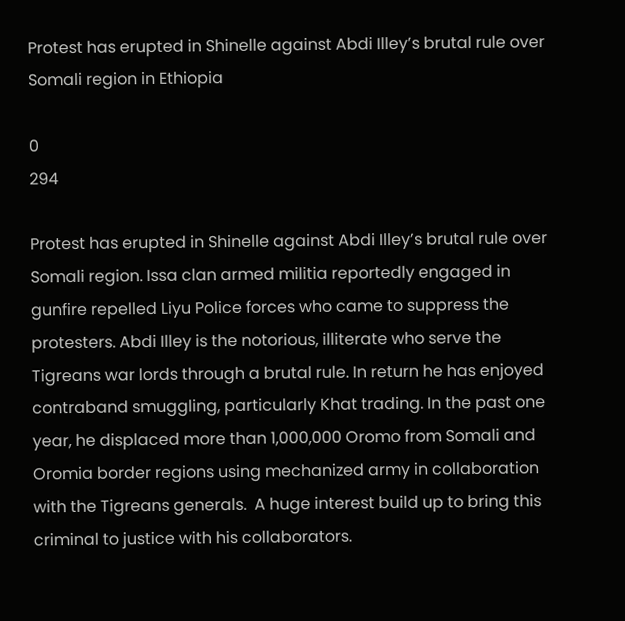Protest has erupted in Shinelle against Abdi Illey’s brutal rule over Somali region in Ethiopia

0
294

Protest has erupted in Shinelle against Abdi Illey’s brutal rule over Somali region. Issa clan armed militia reportedly engaged in gunfire repelled Liyu Police forces who came to suppress the protesters. Abdi Illey is the notorious, illiterate who serve the Tigreans war lords through a brutal rule. In return he has enjoyed contraband smuggling, particularly Khat trading. In the past one year, he displaced more than 1,000,000 Oromo from Somali and Oromia border regions using mechanized army in collaboration with the Tigreans generals.  A huge interest build up to bring this criminal to justice with his collaborators.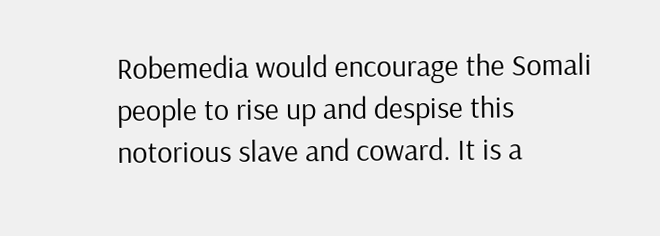Robemedia would encourage the Somali people to rise up and despise this notorious slave and coward. It is a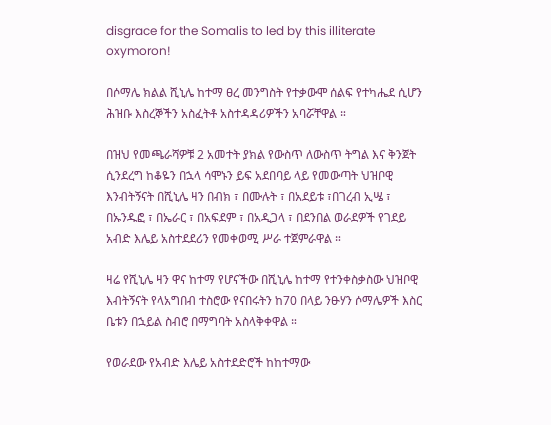disgrace for the Somalis to led by this illiterate oxymoron!

በሶማሌ ክልል ሺኒሌ ከተማ ፀረ መንግስት የተቃውሞ ሰልፍ የተካሔደ ሲሆን ሕዝቡ እስረኞችን አስፈትቶ አስተዳዳሪዎችን አባሯቸዋል ።

በዝህ የመጫራሻዎቹ 2 አመተት ያክል የውስጥ ለውስጥ ትግል እና ቅንጀት ሲንደረግ ከቆዬን በኋላ ሳሞኑን ይፍ አደበባይ ላይ የመውጣት ህዝቦዊ እንብትኝናት በሺኒሌ ዛን በብክ ፣ በሙሉት ፣ በአደይቱ ፣በገረብ ኢሤ ፣ በኡንዱፎ ፣ በኤራር ፣ በአፍደም ፣ በአዲጋላ ፣ በደንበል ወራደዎች የገደይ አብድ እሌይ አስተደደሪን የመቀወሚ ሥራ ተጀምራዋል ።

ዛሬ የሺኒሌ ዛን ዋና ከተማ የሆናችው በሺኒሌ ከተማ የተንቀስቃስው ህዝቦዊ እብትኝናት የላአግበብ ተስሮው የናበሩትን ከ70 በላይ ንፁሃን ሶማሌዎች እስር ቤቱን በኋይል ስብሮ በማግባት አስላቅቀዋል ።

የወራደው የአብድ እሌይ አስተደድሮች ከከተማው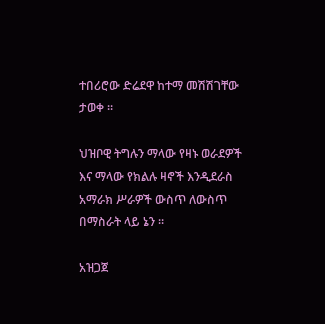ተበሪሮው ድሬደዋ ከተማ መሽሽገቸው ታወቀ ።

ህዝቦዊ ትግሉን ማላው የዛኑ ወራደዎች እና ማላው የክልሉ ዛኖች እንዲደራስ አማራክ ሥራዎች ውስጥ ለውስጥ በማስራት ላይ ኔን ።

አዝጋጀ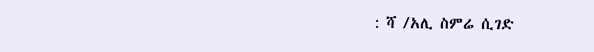: ሻ /አሊ ስምሬ ሲገድ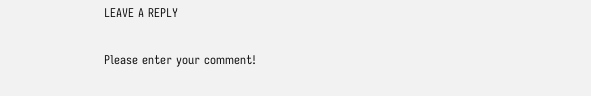LEAVE A REPLY

Please enter your comment!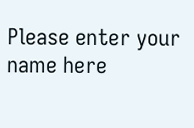Please enter your name here